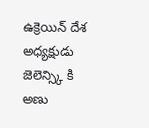ఉక్రెయిన్ దేశ అధ్యక్షుడు జెలెన్స్కి కి అణు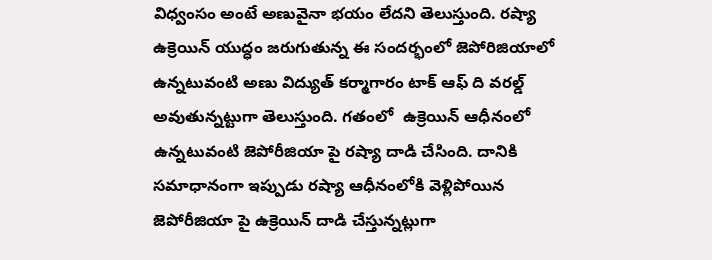విధ్వంసం అంటే అణువైనా భయం లేదని తెలుస్తుంది. రష్యా ఉక్రెయిన్ యుద్ధం జరుగుతున్న ఈ సందర్భంలో జెపోరిజియాలో ఉన్నటువంటి అణు విద్యుత్ కర్మాగారం టాక్ ఆఫ్ ది వరల్డ్ అవుతున్నట్టుగా తెలుస్తుంది. గతంలో  ఉక్రెయిన్ ఆధీనంలో ఉన్నటువంటి జెపోరీజియా పై రష్యా దాడి చేసింది. దానికి సమాధానంగా ఇప్పుడు రష్యా ఆధీనంలోకి వెళ్లిపోయిన జెపోరీజియా పై ఉక్రెయిన్ దాడి చేస్తున్నట్లుగా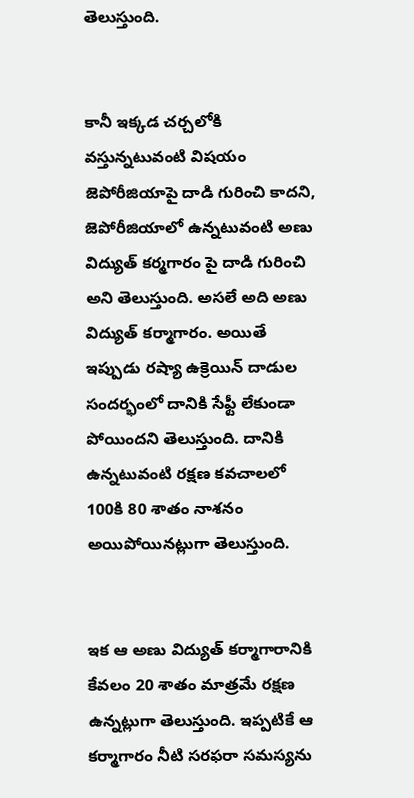తెలుస్తుంది.


కానీ ఇక్కడ చర్చలోకి వస్తున్నటువంటి విషయం జెపోరీజియాపై దాడి గురించి కాదని, జెపోరీజియాలో ఉన్నటువంటి అణు విద్యుత్ కర్మగారం పై దాడి గురించి అని తెలుస్తుంది. అసలే అది అణు విద్యుత్ కర్మాగారం. అయితే ఇప్పుడు రష్యా ఉక్రెయిన్ దాడుల సందర్భంలో దానికి సేఫ్టీ లేకుండా పోయిందని తెలుస్తుంది. దానికి ఉన్నటువంటి రక్షణ కవచాలలో 100కి 80 శాతం నాశనం అయిపోయినట్లుగా తెలుస్తుంది.


ఇక ఆ అణు విద్యుత్ కర్మాగారానికి కేవలం 20 శాతం మాత్రమే రక్షణ ఉన్నట్లుగా తెలుస్తుంది. ఇప్పటికే ఆ కర్మాగారం నీటి సరఫరా సమస్యను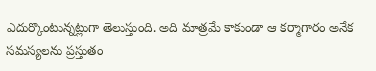ఎదుర్కొంటున్నట్లుగా తెలుస్తుంది. అది మాత్రమే కాకుండా ఆ కర్మాగారం అనేక సమస్యలను ప్రస్తుతం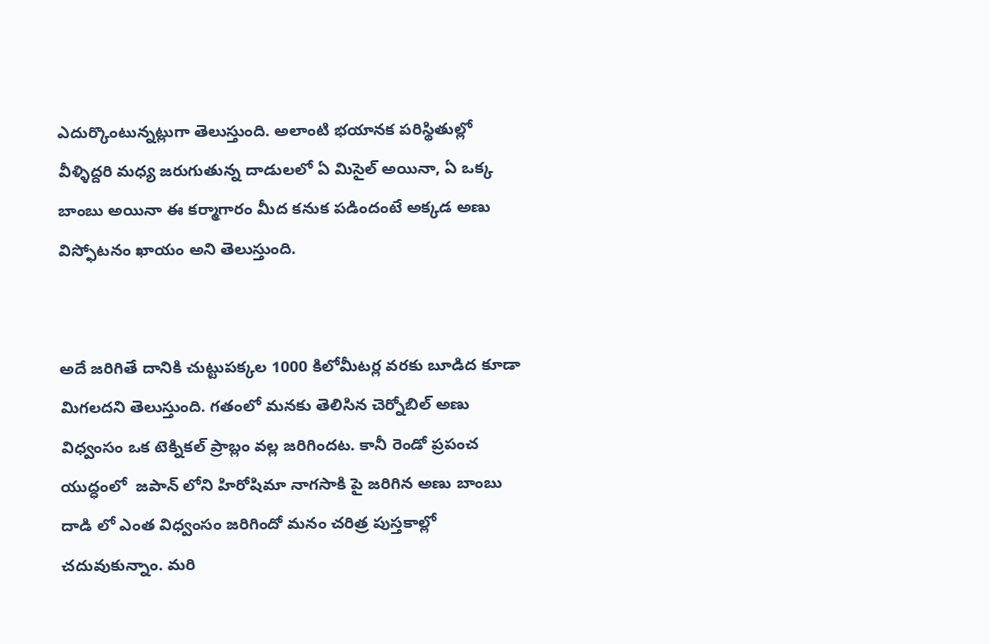ఎదుర్కొంటున్నట్లుగా తెలుస్తుంది. అలాంటి భయానక పరిస్థితుల్లో వీళ్ళిద్దరి మధ్య జరుగుతున్న దాడులలో ఏ మిసైల్ అయినా, ఏ ఒక్క బాంబు అయినా ఈ కర్మాగారం మీద కనుక పడిందంటే అక్కడ అణు విస్ఫోటనం ఖాయం అని తెలుస్తుంది.


అదే జరిగితే దానికి చుట్టుపక్కల 1000 కిలోమీటర్ల వరకు బూడిద కూడా మిగలదని తెలుస్తుంది. గతంలో మనకు తెలిసిన చెర్నోబిల్ అణు విధ్వంసం ఒక టెక్నికల్ ప్రాబ్లం వల్ల జరిగిందట. కానీ రెండో ప్రపంచ యుద్ధంలో  జపాన్ లోని హిరోషిమా నాగసాకి పై జరిగిన అణు బాంబు దాడి లో ఎంత విధ్వంసం జరిగిందో మనం చరిత్ర పుస్తకాల్లో చదువుకున్నాం. మరి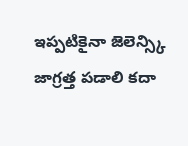ఇప్పటికైనా జెలెన్స్కి జాగ్రత్త పడాలి కదా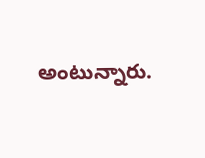అంటున్నారు.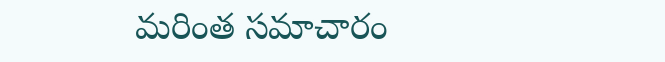మరింత సమాచారం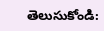తెలుసుకోండి: